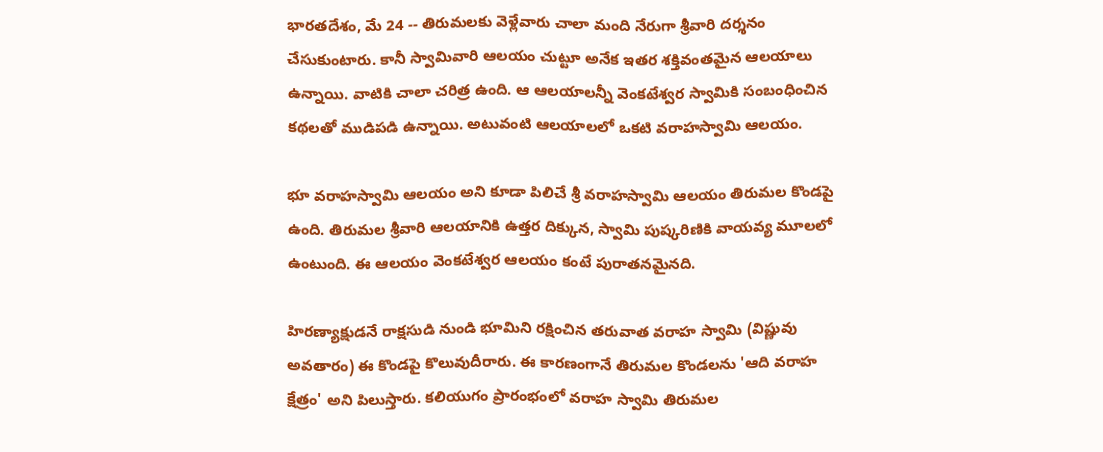భారతదేశం, మే 24 -- తిరుమలకు వెళ్లేవారు చాలా మంది నేరుగా శ్రీవారి దర్శనం చేసుకుంటారు. కానీ స్వామివారి ఆలయం చుట్టూ అనేక ఇతర శక్తివంతమైన ఆలయాలు ఉన్నాయి. వాటికి చాలా చరిత్ర ఉంది. ఆ ఆలయాలన్నీ వెంకటేశ్వర స్వామికి సంబంధించిన కథలతో ముడిపడి ఉన్నాయి. అటువంటి ఆలయాలలో ఒకటి వరాహస్వామి ఆలయం.

భూ వరాహస్వామి ఆలయం అని కూడా పిలిచే శ్రీ వరాహస్వామి ఆలయం తిరుమల కొండపై ఉంది. తిరుమల శ్రీవారి ఆలయానికి ఉత్తర దిక్కున, స్వామి పుష్కరిణికి వాయవ్య మూలలో ఉంటుంది. ఈ ఆలయం వెంకటేశ్వర ఆలయం కంటే పురాతనమైనది.

హిరణ్యాక్షుడనే రాక్షసుడి నుండి భూమిని రక్షించిన తరువాత వరాహ స్వామి (విష్ణువు అవతారం) ఈ కొండపై కొలువుదీరారు. ఈ కారణంగానే తిరుమల కొండలను 'ఆది వరాహ క్షేత్రం' అని పిలుస్తారు. కలియుగం ప్రారంభంలో వరాహ స్వామి తిరుమల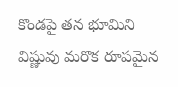కొండపై తన భూమిని విష్ణువు మరొక రూపమైన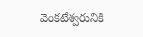వెంకటేశ్వరునికి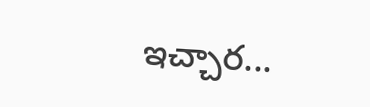ఇచ్చార...